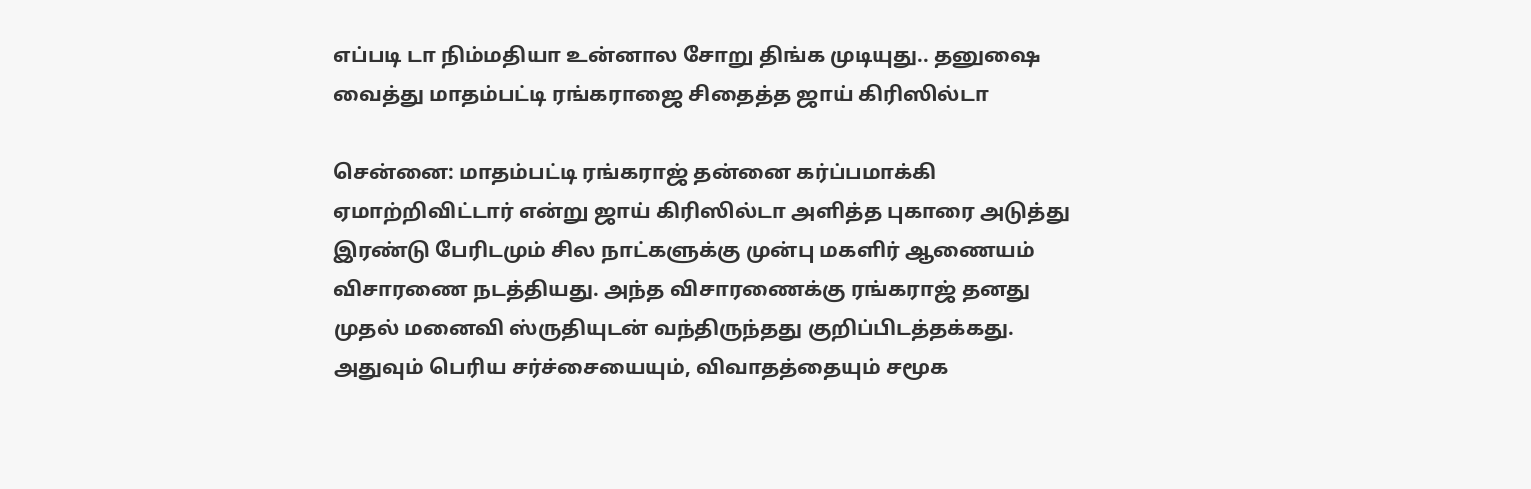எப்படி டா நிம்மதியா உன்னால சோறு திங்க முடியுது.. தனுஷை வைத்து மாதம்பட்டி ரங்கராஜை சிதைத்த ஜாய் கிரிஸில்டா

சென்னை: மாதம்பட்டி ரங்கராஜ் தன்னை கர்ப்பமாக்கி ஏமாற்றிவிட்டார் என்று ஜாய் கிரிஸில்டா அளித்த புகாரை அடுத்து இரண்டு பேரிடமும் சில நாட்களுக்கு முன்பு மகளிர் ஆணையம் விசாரணை நடத்தியது. அந்த விசாரணைக்கு ரங்கராஜ் தனது முதல் மனைவி ஸ்ருதியுடன் வந்திருந்தது குறிப்பிடத்தக்கது. அதுவும் பெரிய சர்ச்சையையும், விவாதத்தையும் சமூக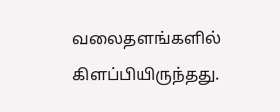வலைதளங்களில் கிளப்பியிருந்தது.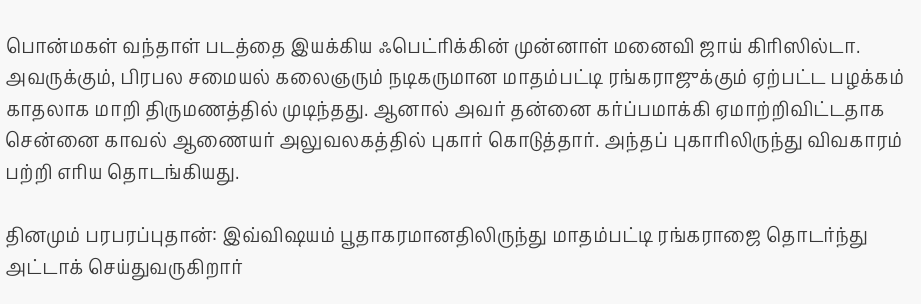பொன்மகள் வந்தாள் படத்தை இயக்கிய ஃபெட்ரிக்கின் முன்னாள் மனைவி ஜாய் கிரிஸில்டா. அவருக்கும், பிரபல சமையல் கலைஞரும் நடிகருமான மாதம்பட்டி ரங்கராஜுக்கும் ஏற்பட்ட பழக்கம் காதலாக மாறி திருமணத்தில் முடிந்தது. ஆனால் அவர் தன்னை கர்ப்பமாக்கி ஏமாற்றிவிட்டதாக சென்னை காவல் ஆணையர் அலுவலகத்தில் புகார் கொடுத்தார். அந்தப் புகாரிலிருந்து விவகாரம் பற்றி எரிய தொடங்கியது.

தினமும் பரபரப்புதான்: இவ்விஷயம் பூதாகரமானதிலிருந்து மாதம்பட்டி ரங்கராஜை தொடர்ந்து அட்டாக் செய்துவருகிறார்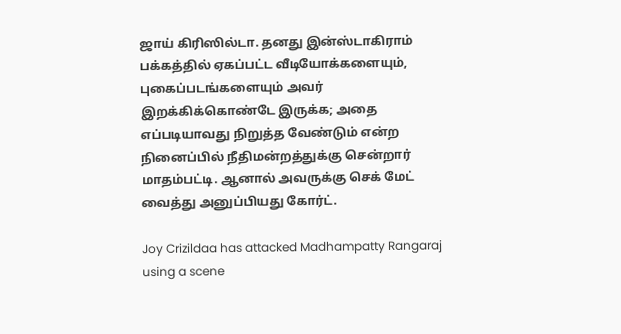ஜாய் கிரிஸில்டா. தனது இன்ஸ்டாகிராம் பக்கத்தில் ஏகப்பட்ட வீடியோக்களையும், புகைப்படங்களையும் அவர் இறக்கிக்கொண்டே இருக்க; அதை எப்படியாவது நிறுத்த வேண்டும் என்ற நினைப்பில் நீதிமன்றத்துக்கு சென்றார் மாதம்பட்டி. ஆனால் அவருக்கு செக் மேட் வைத்து அனுப்பியது கோர்ட்.

Joy Crizildaa has attacked Madhampatty Rangaraj using a scene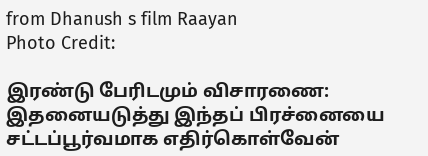from Dhanush s film Raayan
Photo Credit:

இரண்டு பேரிடமும் விசாரணை: இதனையடுத்து இந்தப் பிரச்னையை சட்டப்பூர்வமாக எதிர்கொள்வேன்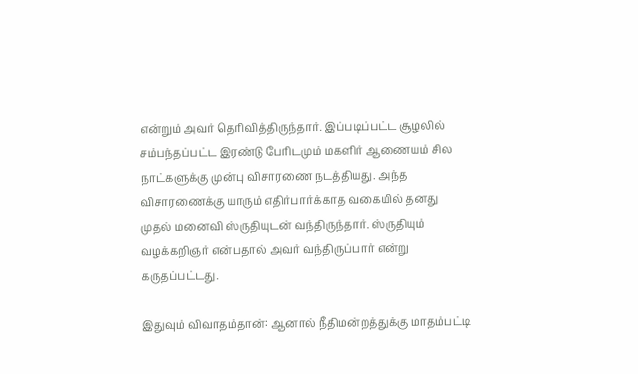என்றும் அவர் தெரிவித்திருந்தார். இப்படிப்பட்ட சூழலில் சம்பந்தப்பட்ட இரண்டு பேரிடமும் மகளிர் ஆணையம் சில நாட்களுக்கு முன்பு விசாரணை நடத்தியது. அந்த விசாரணைக்கு யாரும் எதிர்பார்க்காத வகையில் தனது முதல் மனைவி ஸ்ருதியுடன் வந்திருந்தார். ஸ்ருதியும் வழக்கறிஞர் என்பதால் அவர் வந்திருப்பார் என்று கருதப்பட்டது.

இதுவும் விவாதம்தான்: ஆனால் நீதிமன்றத்துக்கு மாதம்பட்டி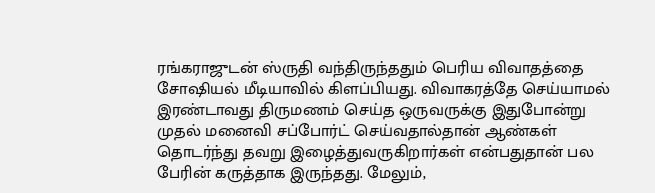ரங்கராஜுடன் ஸ்ருதி வந்திருந்ததும் பெரிய விவாதத்தை சோஷியல் மீடியாவில் கிளப்பியது. விவாகரத்தே செய்யாமல் இரண்டாவது திருமணம் செய்த ஒருவருக்கு இதுபோன்று முதல் மனைவி சப்போர்ட் செய்வதால்தான் ஆண்கள் தொடர்ந்து தவறு இழைத்துவருகிறார்கள் என்பதுதான் பல பேரின் கருத்தாக இருந்தது. மேலும்,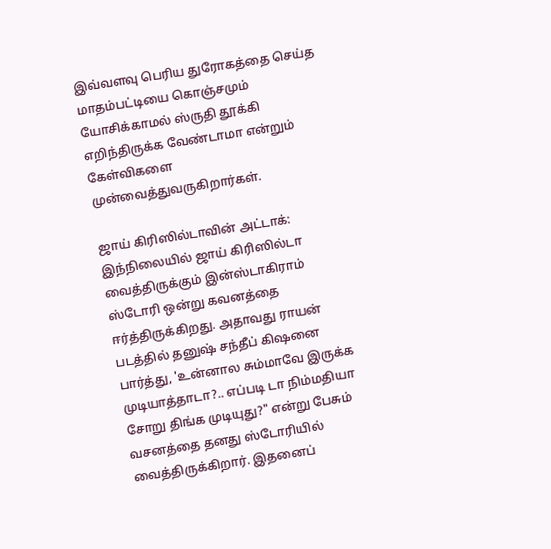இவ்வளவு பெரிய துரோகத்தை செய்த மாதம்பட்டியை கொஞ்சமும் யோசிக்காமல் ஸ்ருதி தூக்கி எறிந்திருக்க வேண்டாமா என்றும் கேள்விகளை முன்வைத்துவருகிறார்கள்.

ஜாய் கிரிஸில்டாவின் அட்டாக்: இந்நிலையில் ஜாய் கிரிஸில்டா வைத்திருக்கும் இன்ஸ்டாகிராம் ஸ்டோரி ஒன்று கவனத்தை ஈர்த்திருக்கிறது. அதாவது ராயன் படத்தில் தனுஷ் சந்தீப் கிஷனை பார்த்து, 'உன்னால சும்மாவே இருக்க முடியாத்தாடா?.. எப்படி டா நிம்மதியா சோறு திங்க முடியுது?" என்று பேசும் வசனத்தை தனது ஸ்டோரியில் வைத்திருக்கிறார். இதனைப்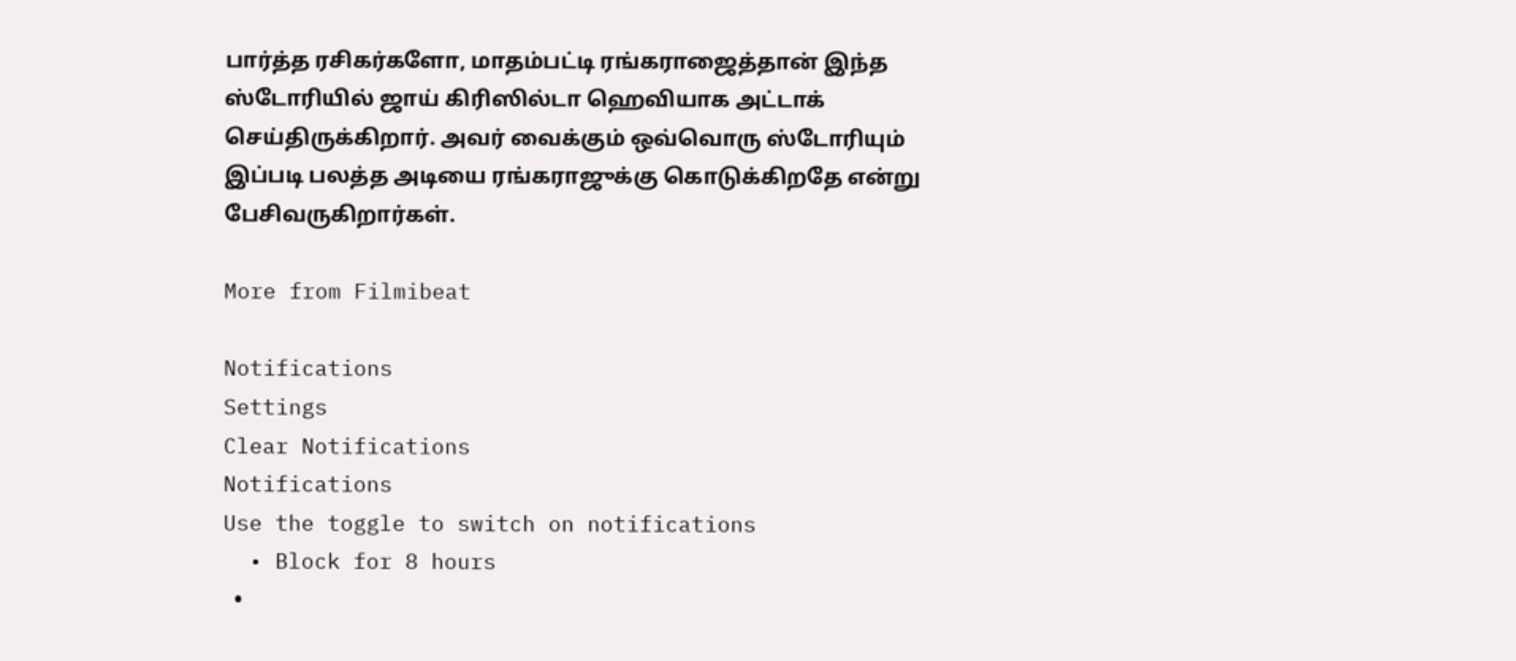பார்த்த ரசிகர்களோ, மாதம்பட்டி ரங்கராஜைத்தான் இந்த ஸ்டோரியில் ஜாய் கிரிஸில்டா ஹெவியாக அட்டாக் செய்திருக்கிறார். அவர் வைக்கும் ஒவ்வொரு ஸ்டோரியும் இப்படி பலத்த அடியை ரங்கராஜுக்கு கொடுக்கிறதே என்று பேசிவருகிறார்கள்.

More from Filmibeat

Notifications
Settings
Clear Notifications
Notifications
Use the toggle to switch on notifications
  • Block for 8 hours
  •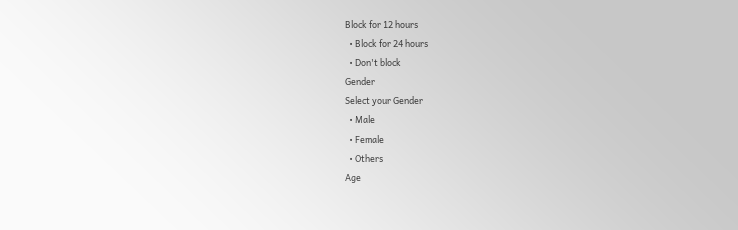Block for 12 hours
  • Block for 24 hours
  • Don't block
Gender
Select your Gender
  • Male
  • Female
  • Others
Age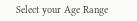Select your Age Range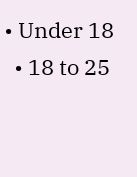• Under 18
  • 18 to 25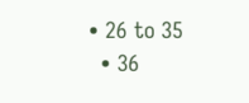• 26 to 35
  • 36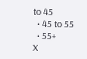to 45
  • 45 to 55
  • 55+
X